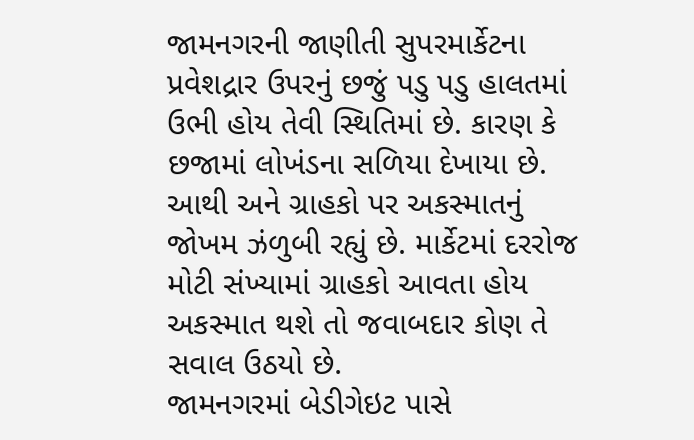જામનગરની જાણીતી સુપરમાર્કેટના પ્રવેશદ્રાર ઉપરનું છજું પડુ પડુ હાલતમાં ઉભી હોય તેવી સ્થિતિમાં છે. કારણ કે છજામાં લોખંડના સળિયા દેખાયા છે. આથી અને ગ્રાહકો પર અકસ્માતનું જોખમ ઝંળુબી રહ્યું છે. માર્કેટમાં દરરોજ મોટી સંખ્યામાં ગ્રાહકો આવતા હોય અકસ્માત થશે તો જવાબદાર કોણ તે સવાલ ઉઠયો છે.
જામનગરમાં બેડીગેઇટ પાસે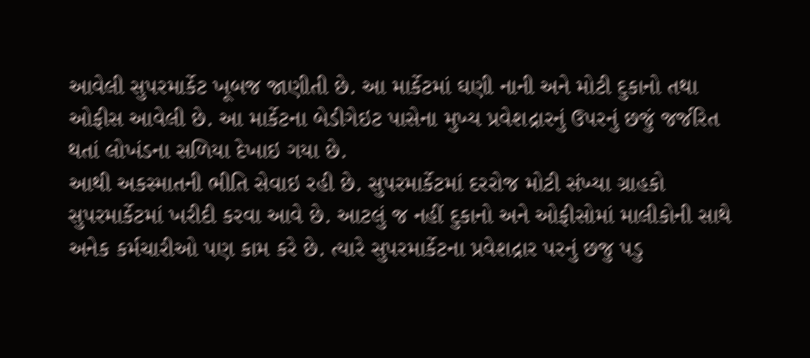આવેલી સુપરમાર્કેટ ખૂબજ જાણીતી છે. આ માર્કેટમાં ઘણી નાની અને મોટી દુકાનો તથા ઓફીસ આવેલી છે. આ માર્કેટના બેડીગેઇટ પાસેના મુખ્ય પ્રવેશદ્રારનું ઉપરનું છજું જર્જરિત થતાં લોખંડના સળિયા દેખાઇ ગયા છે.
આથી અકસ્માતની ભીતિ સેવાઇ રહી છે. સુપરમાર્કેટમાં દરરોજ મોટી સંખ્યા ગ્રાહકો સુપરમાર્કેટમાં ખરીદી કરવા આવે છે. આટલું જ નહીં દુકાનો અને ઓફીસોમાં માલીકોની સાથે અનેક કર્મચારીઓ પણ કામ કરે છે. ત્યારે સુપરમાર્કેટના પ્રવેશદ્રાર પરનું છજુ પડુ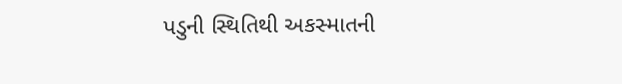પડુની સ્થિતિથી અકસ્માતની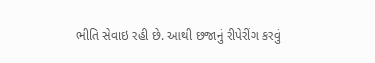ભીતિ સેવાઇ રહી છે. આથી છજાનું રીપેરીંગ કરવું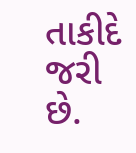તાકીદે જરી છે.